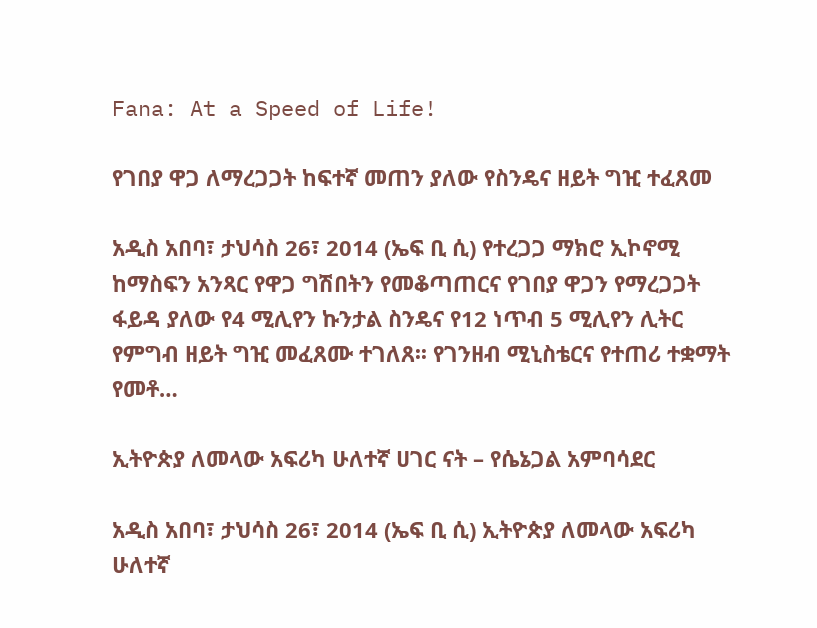Fana: At a Speed of Life!

የገበያ ዋጋ ለማረጋጋት ከፍተኛ መጠን ያለው የስንዴና ዘይት ግዢ ተፈጸመ

አዲስ አበባ፣ ታህሳስ 26፣ 2014 (ኤፍ ቢ ሲ) የተረጋጋ ማክሮ ኢኮኖሚ ከማስፍን አንጻር የዋጋ ግሽበትን የመቆጣጠርና የገበያ ዋጋን የማረጋጋት ፋይዳ ያለው የ4 ሚሊየን ኩንታል ስንዴና የ12 ነጥብ 5 ሚሊየን ሊትር የምግብ ዘይት ግዢ መፈጸሙ ተገለጸ፡፡ የገንዘብ ሚኒስቴርና የተጠሪ ተቋማት የመቶ…

ኢትዮጵያ ለመላው አፍሪካ ሁለተኛ ሀገር ናት – የሴኔጋል አምባሳደር

አዲስ አበባ፣ ታህሳስ 26፣ 2014 (ኤፍ ቢ ሲ) ኢትዮጵያ ለመላው አፍሪካ ሁለተኛ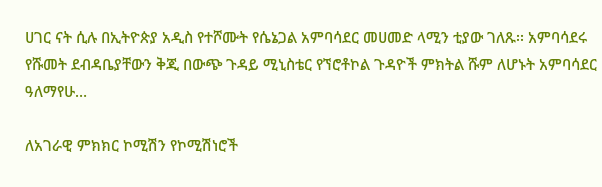ሀገር ናት ሲሉ በኢትዮጵያ አዲስ የተሾሙት የሴኔጋል አምባሳደር መሀመድ ላሚን ቲያው ገለጹ፡፡ አምባሳደሩ የሹመት ደብዳቤያቸውን ቅጂ በውጭ ጉዳይ ሚኒስቴር የኘሮቶኮል ጉዳዮች ምክትል ሹም ለሆኑት አምባሳደር ዓለማየሁ…

ለአገራዊ ምክክር ኮሚሽን የኮሚሽነሮች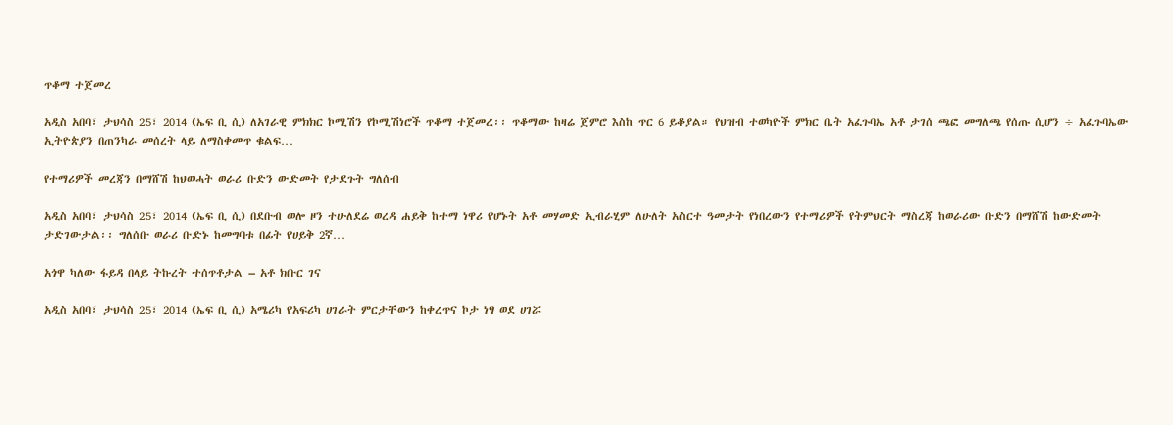ጥቆማ ተጀመረ

አዲስ አበባ፣ ታህሳስ 25፣ 2014 (ኤፍ ቢ ሲ) ለአገራዊ ምክክር ኮሚሽን የኮሚሽነሮች ጥቆማ ተጀመረ፡፡ ጥቆማው ከዛሬ ጀምሮ እስከ ጥር 6 ይቆያል። የህዝብ ተወካዮች ምክር ቤት አፈጉባኤ አቶ ታገሰ ጫፎ መግለጫ የሰጡ ሲሆን ÷ አፈጉባኤው ኢትዮጵያን በጠንካራ መሰረት ላይ ለማስቀመጥ ቁልፍ…

የተማሪዎች መረጃን በማሸሽ ከህወሓት ወራሪ ቡድን ውድመት የታደጉት ግለሰብ

አዲስ አበባ፣ ታህሳስ 25፣ 2014 (ኤፍ ቢ ሲ) በደቡብ ወሎ ዞን ተሁለደሬ ወረዳ ሐይቅ ከተማ ነዋሪ የሆኑት አቶ መሃመድ ኢብራሂም ለሁለት አስርተ ዓመታት የነበረውን የተማሪዎች የትምህርት ማስረጃ ከወራሪው ቡድን በማሸሽ ከውድመት ታድገውታል፡፡ ግለሰቡ ወራሪ ቡድኑ ከመግባቱ በፊት የሀይቅ 2ኛ…

አጎዋ ካለው ፋይዳ በላይ ትኩረት ተሰጥቶታል – አቶ ክቡር ገና

አዲስ አበባ፣ ታህሳስ 25፣ 2014 (ኤፍ ቢ ሲ) አሜሪካ የአፍሪካ ሀገራት ምርታቸውን ከቀረጥና ኮታ ነፃ ወደ ሀገሯ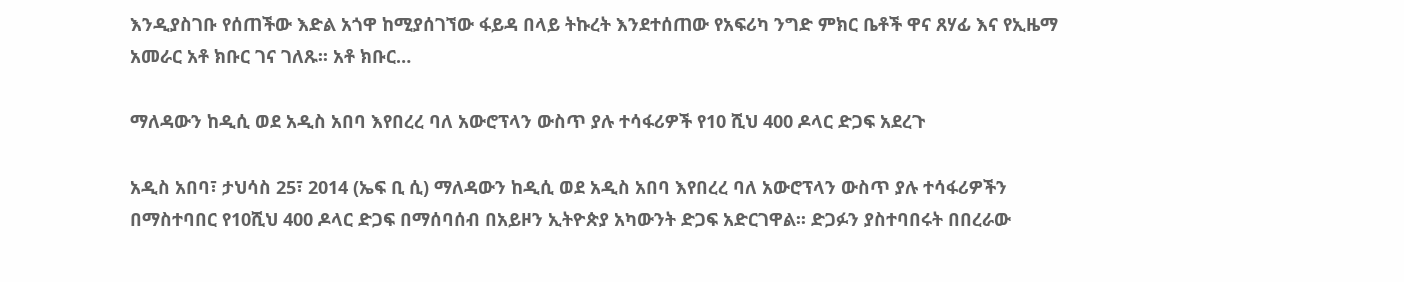እንዲያስገቡ የሰጠችው እድል አጎዋ ከሚያሰገኘው ፋይዳ በላይ ትኩረት እንደተሰጠው የአፍሪካ ንግድ ምክር ቤቶች ዋና ጸሃፊ እና የኢዜማ አመራር አቶ ክቡር ገና ገለጹ፡፡ አቶ ክቡር…

ማለዳውን ከዲሲ ወደ አዲስ አበባ እየበረረ ባለ አውሮፕላን ውስጥ ያሉ ተሳፋሪዎች የ10 ሺህ 400 ዶላር ድጋፍ አደረጉ

አዲስ አበባ፣ ታህሳስ 25፣ 2014 (ኤፍ ቢ ሲ) ማለዳውን ከዲሲ ወደ አዲስ አበባ እየበረረ ባለ አውሮፕላን ውስጥ ያሉ ተሳፋሪዎችን በማስተባበር የ10ሺህ 400 ዶላር ድጋፍ በማሰባሰብ በአይዞን ኢትዮጵያ አካውንት ድጋፍ አድርገዋል፡፡ ድጋፉን ያስተባበሩት በበረራው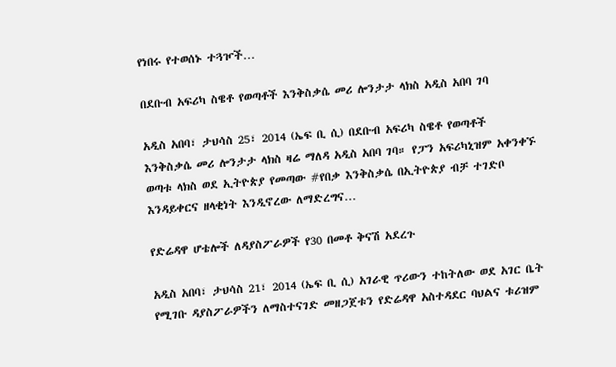የነበሩ የተወሰኑ ተጓዦች…

በደቡብ አፍሪካ ስዌቶ የወጣቶች እንቅስቃሴ መሪ ሎንታታ ላክስ አዲስ አበባ ገባ

አዲስ አበባ፣ ታህሳስ 25፣ 2014 (ኤፍ ቢ ሲ) በደቡብ አፍሪካ ስዌቶ የወጣቶች እንቅስቃሴ መሪ ሎንታታ ላክስ ዛሬ ማለዳ አዲስ አበባ ገባ። የፓን አፍሪካኒዝም አቀንቀኙ ወጣቱ ላክስ ወደ ኢትዮጵያ የመጣው #የበቃ እንቅስቃሴ በኢትዮጵያ ብቻ ተገድቦ እንዳይቀርና ዘላቂነት እንዲኖረው ለማድረግና…

የድሬዳዋ ሆቴሎች ለዳያስፖራዎች የ30 በመቶ ቅናሽ አደረጉ

አዲስ አበባ፣ ታህሳስ 21፣ 2014 (ኤፍ ቢ ሲ) አገራዊ ጥሪውን ተከትለው ወደ አገር ቤት የሚገቡ ዳያስፖራዎችን ለማስተናገድ መዘጋጀቱን የድሬዳዋ አስተዳደር ባህልና ቱሪዝም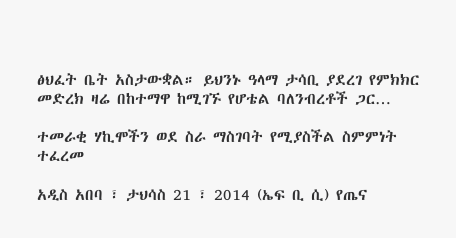ፅህፈት ቤት አስታውቋል። ይህንኑ ዓላማ ታሳቢ ያደረገ የምክክር መድረክ ዛሬ በከተማዋ ከሚገኙ የሆቴል ባለንብረቶች ጋር…

ተመራቂ ሃኪሞችን ወደ ስራ ማስገባት የሚያስችል ስምምነት ተፈረመ

አዲስ አበባ ፣ ታህሳስ 21 ፣ 2014 (ኤፍ ቢ ሲ) የጤና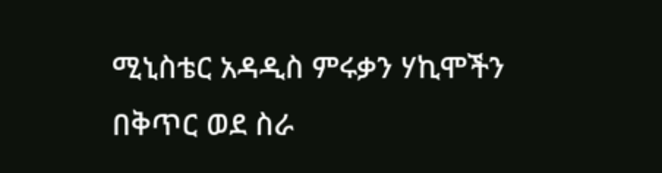ሚኒስቴር አዳዲስ ምሩቃን ሃኪሞችን በቅጥር ወደ ስራ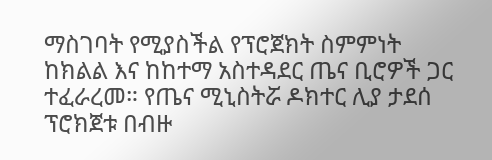ማስገባት የሚያስችል የፕሮጀክት ስምምነት ከክልል እና ከከተማ አስተዳደር ጤና ቢሮዎች ጋር ተፈራረመ። የጤና ሚኒስትሯ ዶክተር ሊያ ታደሰ ፕሮክጀቱ በብዙ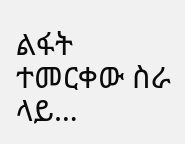ልፋት ተመርቀው ስራ ላይ…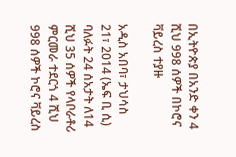በኢትዮጵያ በአንድ ቀን 4 ሺህ 998 ሰዎች በኮሮና ቫይረስ ተያዙ

አዲስ አበባ፣ ታህሳስ 21፣ 2014 (ኤፍ ቢ ሲ) ባለፉት 24 ሰአታት ለ14 ሺህ 35 ሰዎች የላቦራቶሪ ምርመራ ተደርጎ 4 ሺህ 998 ሰዎች ኮሮና ቫይረስ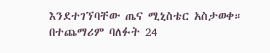እንደተገኘባቸው ጤና ሚኒስቴር አስታወቀ። በተጨማሪም ባለፉት 24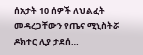ሰአታት 10 ሰዎች ለህልፈት መዳረጋቸውን የጤና ሚኒስትሯ ዶክተር ሊያ ታደሰ…